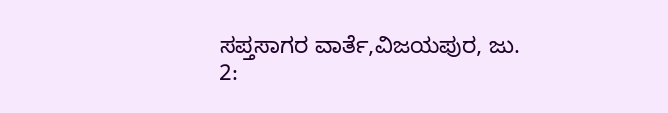ಸಪ್ತಸಾಗರ ವಾರ್ತೆ,ವಿಜಯಪುರ, ಜು. 2: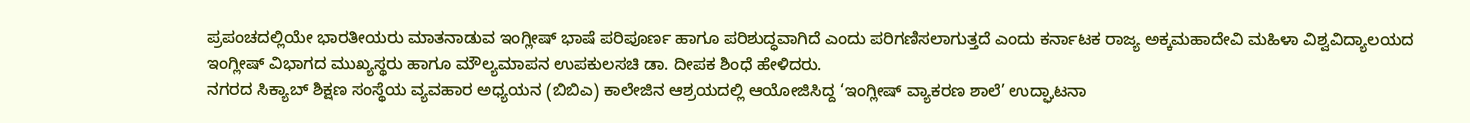ಪ್ರಪಂಚದಲ್ಲಿಯೇ ಭಾರತೀಯರು ಮಾತನಾಡುವ ಇಂಗ್ಲೀಷ್ ಭಾಷೆ ಪರಿಪೂರ್ಣ ಹಾಗೂ ಪರಿಶುದ್ಧವಾಗಿದೆ ಎಂದು ಪರಿಗಣಿಸಲಾಗುತ್ತದೆ ಎಂದು ಕರ್ನಾಟಕ ರಾಜ್ಯ ಅಕ್ಕಮಹಾದೇವಿ ಮಹಿಳಾ ವಿಶ್ವವಿದ್ಯಾಲಯದ ಇಂಗ್ಲೀಷ್ ವಿಭಾಗದ ಮುಖ್ಯಸ್ಥರು ಹಾಗೂ ಮೌಲ್ಯಮಾಪನ ಉಪಕುಲಸಚಿ ಡಾ. ದೀಪಕ ಶಿಂಧೆ ಹೇಳಿದರು.
ನಗರದ ಸಿಕ್ಯಾಬ್ ಶಿಕ್ಷಣ ಸಂಸ್ಥೆಯ ವ್ಯವಹಾರ ಅಧ್ಯಯನ (ಬಿಬಿಎ) ಕಾಲೇಜಿನ ಆಶ್ರಯದಲ್ಲಿ ಆಯೋಜಿಸಿದ್ದ ‘ಇಂಗ್ಲೀಷ್ ವ್ಯಾಕರಣ ಶಾಲೆ’ ಉದ್ಘಾಟನಾ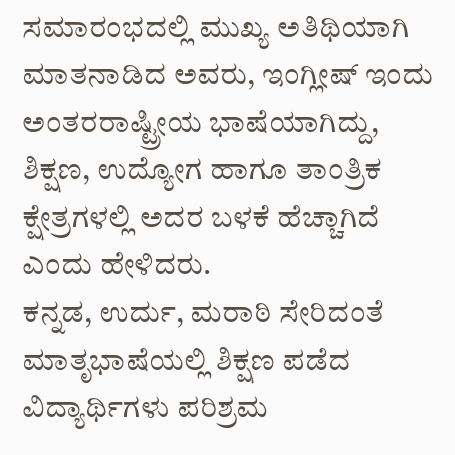ಸಮಾರಂಭದಲ್ಲಿ ಮುಖ್ಯ ಅತಿಥಿಯಾಗಿ ಮಾತನಾಡಿದ ಅವರು, ಇಂಗ್ಲೀಷ್ ಇಂದು ಅಂತರರಾಷ್ಟ್ರೀಯ ಭಾಷೆಯಾಗಿದ್ದು, ಶಿಕ್ಷಣ, ಉದ್ಯೋಗ ಹಾಗೂ ತಾಂತ್ರಿಕ ಕ್ಷೇತ್ರಗಳಲ್ಲಿ ಅದರ ಬಳಕೆ ಹೆಚ್ಚಾಗಿದೆ ಎಂದು ಹೇಳಿದರು.
ಕನ್ನಡ, ಉರ್ದು, ಮರಾಠಿ ಸೇರಿದಂತೆ ಮಾತೃಭಾಷೆಯಲ್ಲಿ ಶಿಕ್ಷಣ ಪಡೆದ ವಿದ್ಯಾರ್ಥಿಗಳು ಪರಿಶ್ರಮ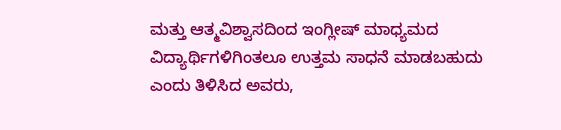ಮತ್ತು ಆತ್ಮವಿಶ್ವಾಸದಿಂದ ಇಂಗ್ಲೀಷ್ ಮಾಧ್ಯಮದ ವಿದ್ಯಾರ್ಥಿಗಳಿಗಿಂತಲೂ ಉತ್ತಮ ಸಾಧನೆ ಮಾಡಬಹುದು ಎಂದು ತಿಳಿಸಿದ ಅವರು,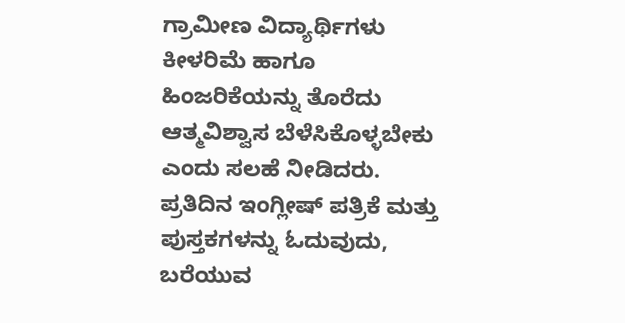ಗ್ರಾಮೀಣ ವಿದ್ಯಾರ್ಥಿಗಳು ಕೀಳರಿಮೆ ಹಾಗೂ ಹಿಂಜರಿಕೆಯನ್ನು ತೊರೆದು ಆತ್ಮವಿಶ್ವಾಸ ಬೆಳೆಸಿಕೊಳ್ಳಬೇಕು ಎಂದು ಸಲಹೆ ನೀಡಿದರು.
ಪ್ರತಿದಿನ ಇಂಗ್ಲೀಷ್ ಪತ್ರಿಕೆ ಮತ್ತು ಪುಸ್ತಕಗಳನ್ನು ಓದುವುದು, ಬರೆಯುವ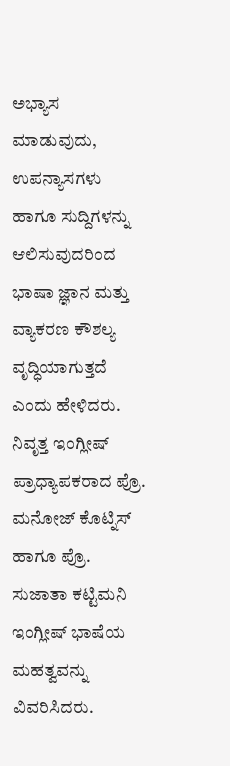ಅಭ್ಯಾಸ ಮಾಡುವುದು, ಉಪನ್ಯಾಸಗಳು ಹಾಗೂ ಸುದ್ದಿಗಳನ್ನು ಆಲಿಸುವುದರಿಂದ ಭಾಷಾ ಜ್ಞಾನ ಮತ್ತು ವ್ಯಾಕರಣ ಕೌಶಲ್ಯ ವೃದ್ಧಿಯಾಗುತ್ತದೆ ಎಂದು ಹೇಳಿದರು.
ನಿವೃತ್ತ ಇಂಗ್ಲೀಷ್ ಪ್ರಾಧ್ಯಾಪಕರಾದ ಪ್ರೊ. ಮನೋಜ್ ಕೊಟ್ನಿಸ್ ಹಾಗೂ ಪ್ರೊ. ಸುಜಾತಾ ಕಟ್ಟಿಮನಿ ಇಂಗ್ಲೀಷ್ ಭಾಷೆಯ ಮಹತ್ವವನ್ನು ವಿವರಿಸಿದರು.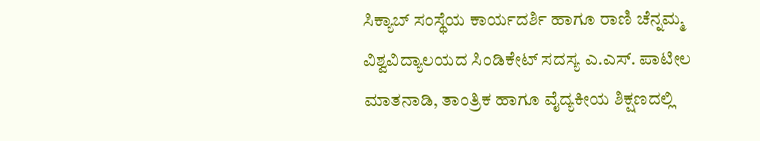ಸಿಕ್ಯಾಬ್ ಸಂಸ್ಥೆಯ ಕಾರ್ಯದರ್ಶಿ ಹಾಗೂ ರಾಣಿ ಚೆನ್ನಮ್ಮ ವಿಶ್ವವಿದ್ಯಾಲಯದ ಸಿಂಡಿಕೇಟ್ ಸದಸ್ಯ ಎ.ಎಸ್. ಪಾಟೀಲ ಮಾತನಾಡಿ, ತಾಂತ್ರಿಕ ಹಾಗೂ ವೈದ್ಯಕೀಯ ಶಿಕ್ಷಣದಲ್ಲಿ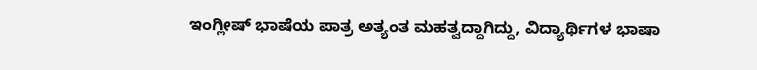ಇಂಗ್ಲೀಷ್ ಭಾಷೆಯ ಪಾತ್ರ ಅತ್ಯಂತ ಮಹತ್ವದ್ದಾಗಿದ್ದು, ವಿದ್ಯಾರ್ಥಿಗಳ ಭಾಷಾ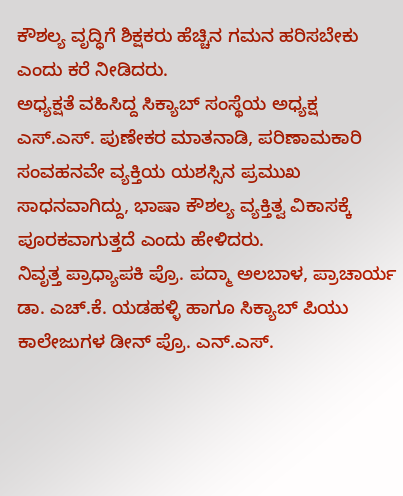ಕೌಶಲ್ಯ ವೃದ್ಧಿಗೆ ಶಿಕ್ಷಕರು ಹೆಚ್ಚಿನ ಗಮನ ಹರಿಸಬೇಕು ಎಂದು ಕರೆ ನೀಡಿದರು.
ಅಧ್ಯಕ್ಷತೆ ವಹಿಸಿದ್ದ ಸಿಕ್ಯಾಬ್ ಸಂಸ್ಥೆಯ ಅಧ್ಯಕ್ಷ ಎಸ್.ಎಸ್. ಪುಣೇಕರ ಮಾತನಾಡಿ, ಪರಿಣಾಮಕಾರಿ ಸಂವಹನವೇ ವ್ಯಕ್ತಿಯ ಯಶಸ್ಸಿನ ಪ್ರಮುಖ ಸಾಧನವಾಗಿದ್ದು, ಭಾಷಾ ಕೌಶಲ್ಯ ವ್ಯಕ್ತಿತ್ವ ವಿಕಾಸಕ್ಕೆ ಪೂರಕವಾಗುತ್ತದೆ ಎಂದು ಹೇಳಿದರು.
ನಿವೃತ್ತ ಪ್ರಾಧ್ಯಾಪಕಿ ಪ್ರೊ. ಪದ್ಮಾ ಅಲಬಾಳ, ಪ್ರಾಚಾರ್ಯ ಡಾ. ಎಚ್.ಕೆ. ಯಡಹಳ್ಳಿ ಹಾಗೂ ಸಿಕ್ಯಾಬ್ ಪಿಯು ಕಾಲೇಜುಗಳ ಡೀನ್ ಪ್ರೊ. ಎನ್.ಎಸ್.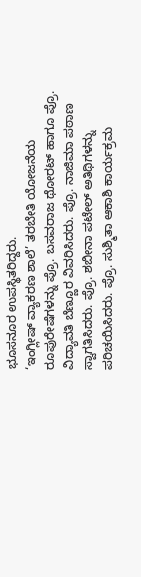ಭೂಸನೂರ ಉಪಸ್ಥಿತರಿದ್ದರು.
‘ಇಂಗ್ಲೀಷ್ ವ್ಯಾಕರಣ ಶಾಲೆ’ ತರಬೇತಿ ಯೋಜನೆಯ ರೂಪುರೇಷೆಗಳನ್ನು ಪ್ರೊ. ಬಸವರಾಜ ಥೋರಟ್ ಹಾಗೂ ಪ್ರೊ. ವಿದ್ಯಾವತಿ ಬೆಣ್ಣೂರ ವಿವರಿಸಿದರು. ಪ್ರೊ. ನಾಜಿಮಾ ಪಠಾಣ ಸ್ವಾಗತಿಸಿದರು. ಪ್ರೊ. ಶಬೀನಾ ಪಟೇಲ್ ಅತಿಥಿಗಳನ್ನು ಪರಿಚಯಿಸಿದರು. ಪ್ರೊ. ಸುಶ್ಮಿತಾ ಆಕಾಶಿ ಕಾರ್ಯಕ್ರಮ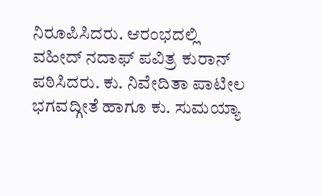ನಿರೂಪಿಸಿದರು. ಆರಂಭದಲ್ಲಿ ವಹೀದ್ ನದಾಫ್ ಪವಿತ್ರ ಕುರಾನ್ ಪಠಿಸಿದರು. ಕು. ನಿವೇದಿತಾ ಪಾಟೀಲ ಭಗವದ್ಗೀತೆ ಹಾಗೂ ಕು. ಸುಮಯ್ಯಾ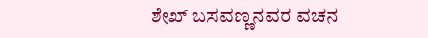ಶೇಖ್ ಬಸವಣ್ಣನವರ ವಚನ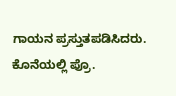ಗಾಯನ ಪ್ರಸ್ತುತಪಡಿಸಿದರು. ಕೊನೆಯಲ್ಲಿ ಪ್ರೊ.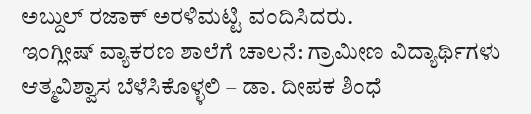ಅಬ್ದುಲ್ ರಜಾಕ್ ಅರಳಿಮಟ್ಟಿ ವಂದಿಸಿದರು.
ಇಂಗ್ಲೀಷ್ ವ್ಯಾಕರಣ ಶಾಲೆಗೆ ಚಾಲನೆ: ಗ್ರಾಮೀಣ ವಿದ್ಯಾರ್ಥಿಗಳು ಆತ್ಮವಿಶ್ವಾಸ ಬೆಳೆಸಿಕೊಳ್ಳಲಿ – ಡಾ. ದೀಪಕ ಶಿಂಧೆ